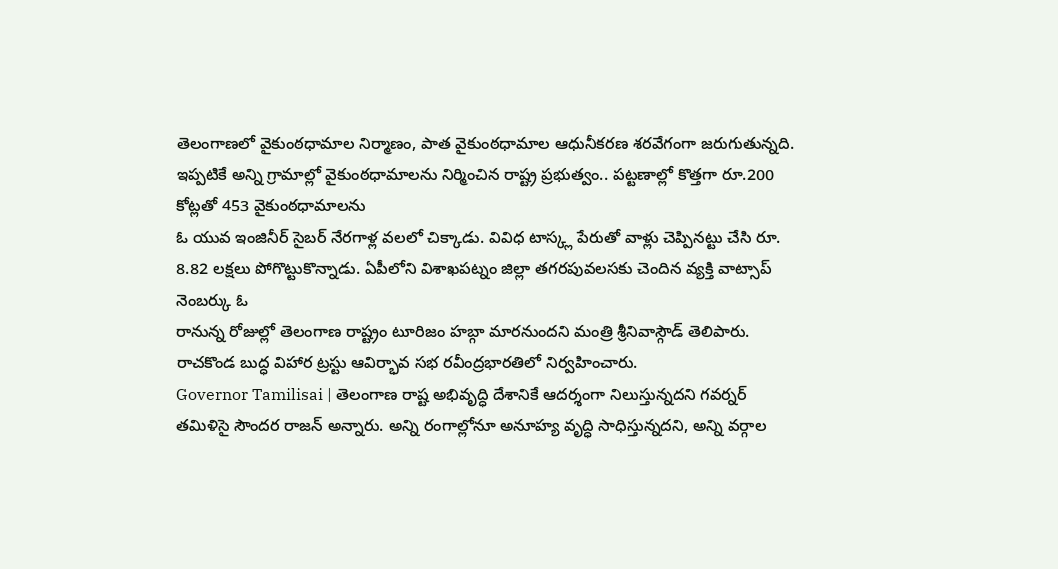తెలంగాణలో వైకుంఠధామాల నిర్మాణం, పాత వైకుంఠధామాల ఆధునీకరణ శరవేగంగా జరుగుతున్నది. ఇప్పటికే అన్ని గ్రామాల్లో వైకుంఠధామాలను నిర్మించిన రాష్ట్ర ప్రభుత్వం.. పట్టణాల్లో కొత్తగా రూ.200 కోట్లతో 453 వైకుంఠధామాలను
ఓ యువ ఇంజినీర్ సైబర్ నేరగాళ్ల వలలో చిక్కాడు. వివిధ టాస్క్ల పేరుతో వాళ్లు చెప్పినట్టు చేసి రూ. 8.82 లక్షలు పోగొట్టుకొన్నాడు. ఏపీలోని విశాఖపట్నం జిల్లా తగరపువలసకు చెందిన వ్యక్తి వాట్సాప్ నెంబర్కు ఓ
రానున్న రోజుల్లో తెలంగాణ రాష్ట్రం టూరిజం హబ్గా మారనుందని మంత్రి శ్రీనివాస్గౌడ్ తెలిపారు. రాచకొండ బుద్ధ విహార ట్రస్టు ఆవిర్భావ సభ రవీంద్రభారతిలో నిర్వహించారు.
Governor Tamilisai | తెలంగాణ రాష్ట అభివృద్ధి దేశానికే ఆదర్శంగా నిలుస్తున్నదని గవర్నర్ తమిళిసై సౌందర రాజన్ అన్నారు. అన్ని రంగాల్లోనూ అనూహ్య వృద్ధి సాధిస్తున్నదని, అన్ని వర్గాల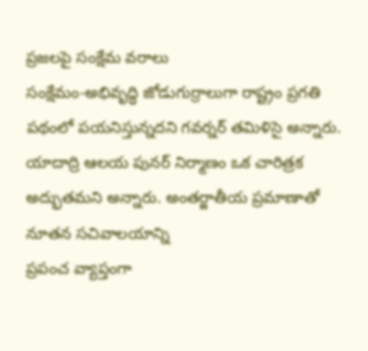ప్రజలపై సంక్షేమ వరాలు
సంక్షేమం-అభివృద్ధి జోడుగుర్రాలుగా రాష్ట్రం ప్రగతి పథంలో పయనిస్తున్నదని గవర్నర్ తమిళిసై అన్నారు. యాదాద్రి ఆలయ పునర్ నిర్మాణం ఒక చారిత్రక అద్భుతమని అన్నారు. అంతర్జాతీయ ప్రమాణాతో నూతన సచివాలయాన్ని
ప్రపంచ వ్యాప్తంగా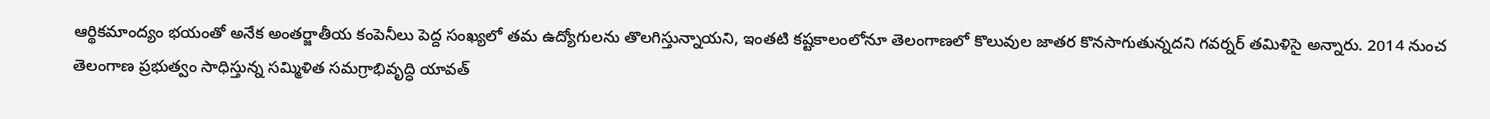ఆర్థికమాంద్యం భయంతో అనేక అంతర్జాతీయ కంపెనీలు పెద్ద సంఖ్యలో తమ ఉద్యోగులను తొలగిస్తున్నాయని, ఇంతటి కష్టకాలంలోనూ తెలంగాణలో కొలువుల జాతర కొనసాగుతున్నదని గవర్నర్ తమిళిసై అన్నారు. 2014 నుంచ
తెలంగాణ ప్రభుత్వం సాధిస్తున్న సమ్మిళిత సమగ్రాభివృద్ధి యావత్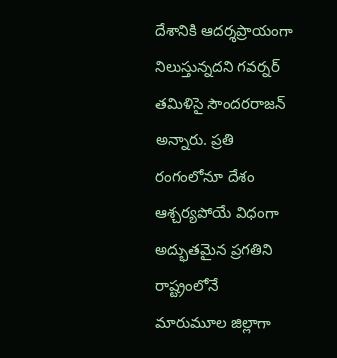దేశానికి ఆదర్శప్రాయంగా నిలుస్తున్నదని గవర్నర్ తమిళిసై సౌందరరాజన్ అన్నారు. ప్రతి రంగంలోనూ దేశం ఆశ్చర్యపోయే విధంగా అద్భుతమైన ప్రగతిని
రాష్ట్రంలోనే మారుమూల జిల్లాగా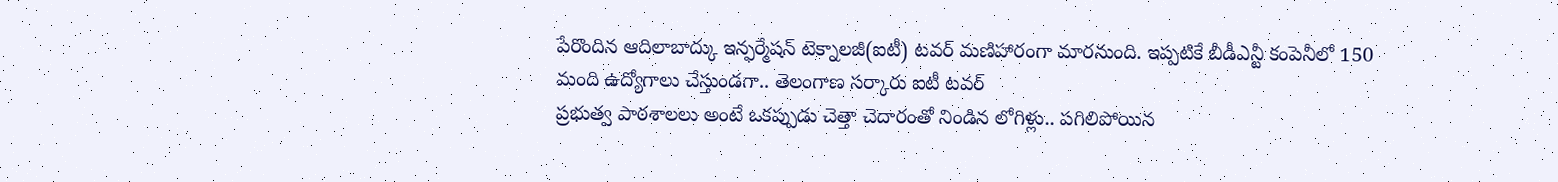పేరొందిన ఆదిలాబాద్కు ఇన్ఫర్మేషన్ టెక్నాలజీ(ఐటీ) టవర్ మణిహారంగా మారనుంది. ఇప్పటికే బీడీఎన్టీ కంపెనీలో 150 మంది ఉద్యోగాలు చేస్తుండగా.. తెలంగాణ సర్కారు ఐటీ టవర్
ప్రభుత్వ పాఠశాలలు అంటే ఒకప్పుడు చెత్తా చెదారంతో నిండిన లోగిళ్లు.. పగిలిపోయిన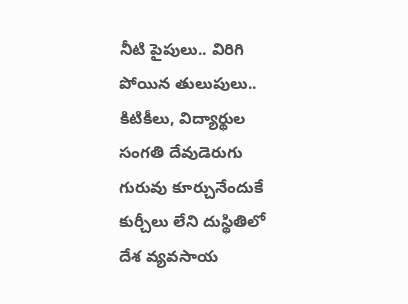నీటి పైపులు.. విరిగి పోయిన తులుపులు.. కిటికీలు, విద్యార్థుల సంగతి దేవుడెరుగు గురువు కూర్చునేందుకే కుర్చీలు లేని దుస్థితిలో
దేశ వ్యవసాయ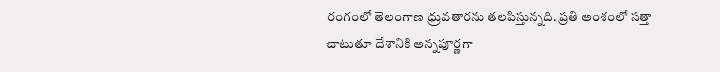రంగంలో తెలంగాణ ధ్రువతారను తలపిస్తున్నది. ప్రతి అంశంలో సత్తా చాటుతూ దేశానికి అన్నపూర్ణగా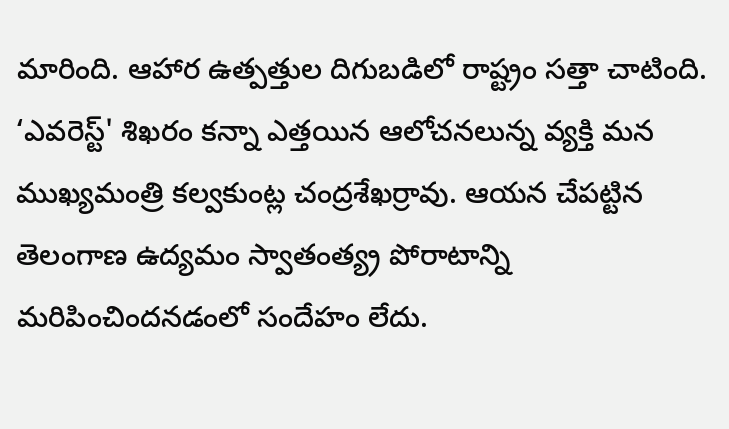మారింది. ఆహార ఉత్పత్తుల దిగుబడిలో రాష్ట్రం సత్తా చాటింది.
‘ఎవరెస్ట్' శిఖరం కన్నా ఎత్తయిన ఆలోచనలున్న వ్యక్తి మన ముఖ్యమంత్రి కల్వకుంట్ల చంద్రశేఖర్రావు. ఆయన చేపట్టిన తెలంగాణ ఉద్యమం స్వాతంత్య్ర పోరాటాన్ని మరిపించిందనడంలో సందేహం లేదు.